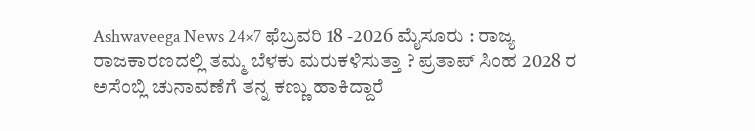Ashwaveega News 24×7 ಫೆಬ್ರವರಿ 18 -2026 ಮೈಸೂರು : ರಾಜ್ಯ ರಾಜಕಾರಣದಲ್ಲಿ ತಮ್ಮ ಬೆಳಕು ಮರುಕಳಿಸುತ್ತಾ ? ಪ್ರತಾಪ್ ಸಿಂಹ 2028 ರ ಅಸೆಂಬ್ಲಿ ಚುನಾವಣೆಗೆ ತನ್ನ ಕಣ್ಣು ಹಾಕಿದ್ದಾರೆ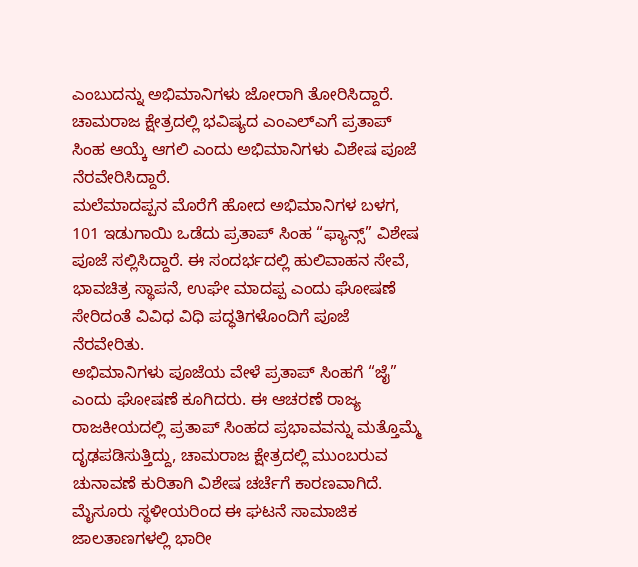ಎಂಬುದನ್ನು ಅಭಿಮಾನಿಗಳು ಜೋರಾಗಿ ತೋರಿಸಿದ್ದಾರೆ. ಚಾಮರಾಜ ಕ್ಷೇತ್ರದಲ್ಲಿ ಭವಿಷ್ಯದ ಎಂಎಲ್ಎಗೆ ಪ್ರತಾಪ್ ಸಿಂಹ ಆಯ್ಕೆ ಆಗಲಿ ಎಂದು ಅಭಿಮಾನಿಗಳು ವಿಶೇಷ ಪೂಜೆ ನೆರವೇರಿಸಿದ್ದಾರೆ.
ಮಲೆಮಾದಪ್ಪನ ಮೊರೆಗೆ ಹೋದ ಅಭಿಮಾನಿಗಳ ಬಳಗ, 101 ಇಡುಗಾಯಿ ಒಡೆದು ಪ್ರತಾಪ್ ಸಿಂಹ “ಫ್ಯಾನ್ಸ್” ವಿಶೇಷ ಪೂಜೆ ಸಲ್ಲಿಸಿದ್ದಾರೆ. ಈ ಸಂದರ್ಭದಲ್ಲಿ ಹುಲಿವಾಹನ ಸೇವೆ, ಭಾವಚಿತ್ರ ಸ್ಥಾಪನೆ, ಉಘೇ ಮಾದಪ್ಪ ಎಂದು ಘೋಷಣೆ ಸೇರಿದಂತೆ ವಿವಿಧ ವಿಧಿ ಪದ್ಧತಿಗಳೊಂದಿಗೆ ಪೂಜೆ ನೆರವೇರಿತು.
ಅಭಿಮಾನಿಗಳು ಪೂಜೆಯ ವೇಳೆ ಪ್ರತಾಪ್ ಸಿಂಹಗೆ “ಜೈ” ಎಂದು ಘೋಷಣೆ ಕೂಗಿದರು. ಈ ಆಚರಣೆ ರಾಜ್ಯ ರಾಜಕೀಯದಲ್ಲಿ ಪ್ರತಾಪ್ ಸಿಂಹದ ಪ್ರಭಾವವನ್ನು ಮತ್ತೊಮ್ಮೆ ದೃಢಪಡಿಸುತ್ತಿದ್ದು, ಚಾಮರಾಜ ಕ್ಷೇತ್ರದಲ್ಲಿ ಮುಂಬರುವ ಚುನಾವಣೆ ಕುರಿತಾಗಿ ವಿಶೇಷ ಚರ್ಚೆಗೆ ಕಾರಣವಾಗಿದೆ.
ಮೈಸೂರು ಸ್ಥಳೀಯರಿಂದ ಈ ಘಟನೆ ಸಾಮಾಜಿಕ ಜಾಲತಾಣಗಳಲ್ಲಿ ಭಾರೀ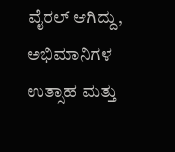ವೈರಲ್ ಆಗಿದ್ದು, ಅಭಿಮಾನಿಗಳ ಉತ್ಸಾಹ ಮತ್ತು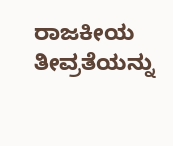ರಾಜಕೀಯ ತೀವ್ರತೆಯನ್ನು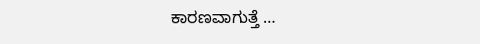ಕಾರಣವಾಗುತ್ತೆ …